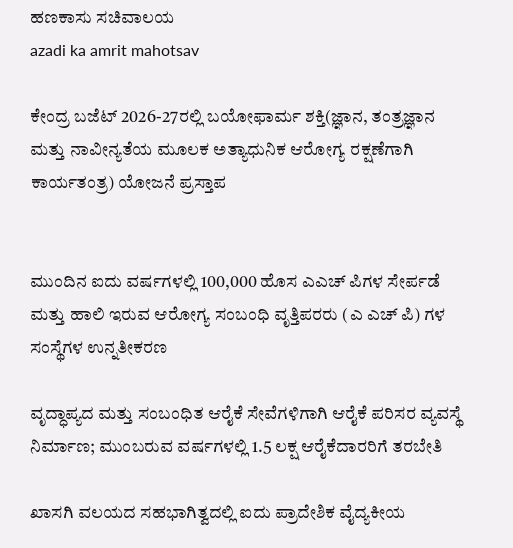ಹಣಕಾಸು ಸಚಿವಾಲಯ
azadi ka amrit mahotsav

ಕೇಂದ್ರ ಬಜೆಟ್ 2026-27ರಲ್ಲಿ ಬಯೋಫಾರ್ಮ ಶಕ್ತಿ(ಜ್ಞಾನ, ತಂತ್ರಜ್ಞಾನ ಮತ್ತು ನಾವೀನ್ಯತೆಯ ಮೂಲಕ ಅತ್ಯಾಧುನಿಕ ಆರೋಗ್ಯ ರಕ್ಷಣೆಗಾಗಿ ಕಾರ್ಯತಂತ್ರ) ಯೋಜನೆ ಪ್ರಸ್ತಾಪ


ಮುಂದಿನ ಐದು ವರ್ಷಗಳಲ್ಲಿ 100,000 ಹೊಸ ಎಎಚ್ ಪಿಗಳ ಸೇರ್ಪಡೆ ಮತ್ತು ಹಾಲಿ ಇರುವ ಆರೋಗ್ಯ ಸಂಬಂಧಿ ವೃತ್ತಿಪರರು (ಎ ಎಚ್ ಪಿ) ಗಳ ಸಂಸ್ಥೆಗಳ ಉನ್ನತೀಕರಣ

ವೃದ್ಧಾಪ್ಯದ ಮತ್ತು ಸಂಬಂಧಿತ ಆರೈಕೆ ಸೇವೆಗಳಿಗಾಗಿ ಆರೈಕೆ ಪರಿಸರ ವ್ಯವಸ್ಥೆ ನಿರ್ಮಾಣ; ಮುಂಬರುವ ವರ್ಷಗಳಲ್ಲಿ 1.5 ಲಕ್ಷ ಆರೈಕೆದಾರರಿಗೆ ತರಬೇತಿ

ಖಾಸಗಿ ವಲಯದ ಸಹಭಾಗಿತ್ವದಲ್ಲಿ ಐದು ಪ್ರಾದೇಶಿಕ ವೈದ್ಯಕೀಯ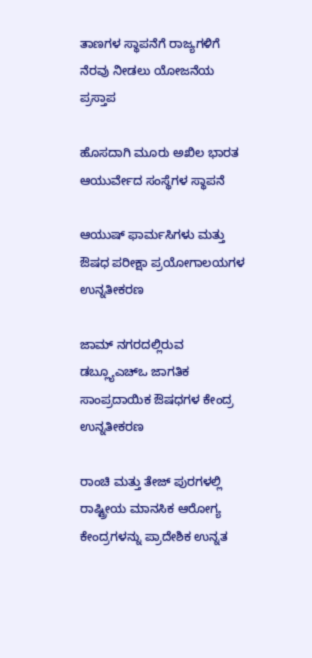ತಾಣಗಳ ಸ್ಥಾಪನೆಗೆ ರಾಜ್ಯಗಳಿಗೆ ನೆರವು ನೀಡಲು ಯೋಜನೆಯ ಪ್ರಸ್ತಾಪ

ಹೊಸದಾಗಿ ಮೂರು ಅಖಿಲ ಭಾರತ ಆಯುರ್ವೇದ ಸಂಸ್ಥೆಗಳ ಸ್ಥಾಪನೆ

ಆಯುಷ್ ಫಾರ್ಮಸಿಗಳು ಮತ್ತು ಔಷಧ ಪರೀಕ್ಷಾ ಪ್ರಯೋಗಾಲಯಗಳ ಉನ್ನತೀಕರಣ

ಜಾಮ್ ನಗರದಲ್ಲಿರುವ ಡಬ್ಲ್ಯೂಎಚ್ಒ ಜಾಗತಿಕ ಸಾಂಪ್ರದಾಯಿಕ ಔಷಧಗಳ ಕೇಂದ್ರ ಉನ್ನತೀಕರಣ

ರಾಂಚಿ ಮತ್ತು ತೇಜ್ ಪುರಗಳಲ್ಲಿ ರಾಷ್ಟ್ರೀಯ ಮಾನಸಿಕ ಆರೋಗ್ಯ ಕೇಂದ್ರಗಳನ್ನು ಪ್ರಾದೇಶಿಕ ಉನ್ನತ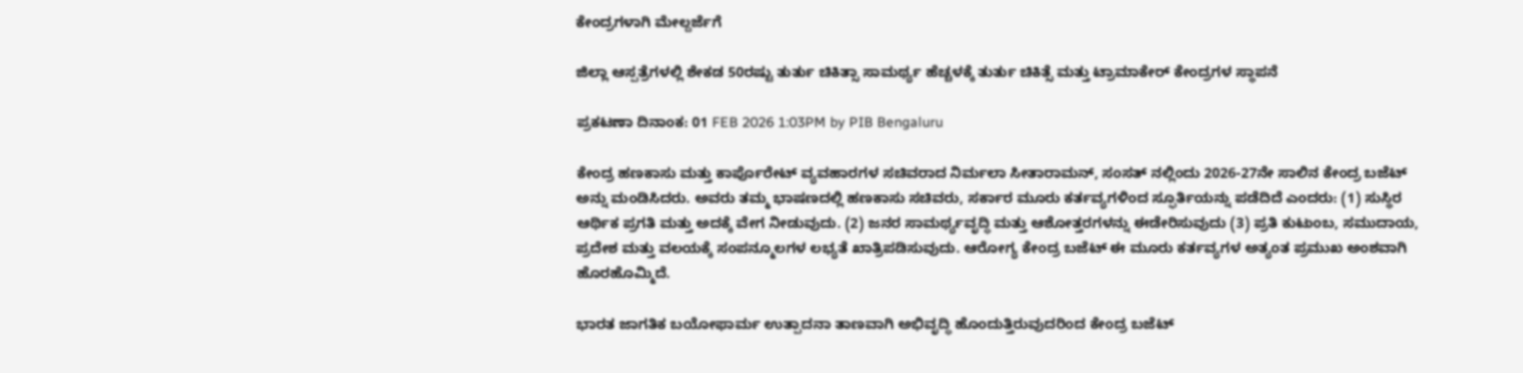ಕೇಂದ್ರಗಳಾಗಿ ಮೇಲ್ದರ್ಜೆಗೆ

ಜಿಲ್ಲಾ ಆಸ್ಪತ್ರೆಗಳಲ್ಲಿ ಶೇಕಡ 50ರಷ್ಟು ತುರ್ತು ಚಿಕಿತ್ಸಾ ಸಾಮರ್ಥ್ಯ ಹೆಚ್ಚಳಕ್ಕೆ ತುರ್ತು ಚಿಕಿತ್ಸೆ ಮತ್ತು ಟ್ರಾಮಾಕೇರ್ ಕೇಂದ್ರಗಳ ಸ್ಥಾಪನೆ

ಪ್ರಕಟಣಾ ದಿನಾಂಕ: 01 FEB 2026 1:03PM by PIB Bengaluru

ಕೇಂದ್ರ ಹಣಕಾಸು ಮತ್ತು ಕಾರ್ಪೊರೇಟ್ ವ್ಯವಹಾರಗಳ ಸಚಿವರಾದ ನಿರ್ಮಲಾ ಸೀತಾರಾಮನ್, ಸಂಸತ್ ನಲ್ಲಿಂದು 2026-27ನೇ ಸಾಲಿನ ಕೇಂದ್ರ ಬಜೆಟ್ ಅನ್ನು ಮಂಡಿಸಿದರು. ಅವರು ತಮ್ಮ ಭಾಷಣದಲ್ಲಿ ಹಣಕಾಸು ಸಚಿವರು, ಸರ್ಕಾರ ಮೂರು ಕರ್ತವ್ಯಗಳಿಂದ ಸ್ಫೂರ್ತಿಯನ್ನು ಪಡೆದಿದೆ ಎಂದರು: (1) ಸುಸ್ಥಿರ ಆರ್ಥಿಕ ಪ್ರಗತಿ ಮತ್ತು ಅದಕ್ಕೆ ವೇಗ ನೀಡುವುದು. (2) ಜನರ ಸಾಮರ್ಥ್ಯವೃದ್ಧಿ ಮತ್ತು ಆಶೋತ್ತರಗಳನ್ನು ಈಡೇರಿಸುವುದು (3) ಪ್ರತಿ ಕುಟುಂಬ, ಸಮುದಾಯ, ಪ್ರದೇಶ ಮತ್ತು ವಲಯಕ್ಕೆ ಸಂಪನ್ಮೂಲಗಳ ಲಭ್ಯತೆ ಖಾತ್ರಿಪಡಿಸುವುದು. ಆರೋಗ್ಯ ಕೇಂದ್ರ ಬಜೆಟ್ ಈ ಮೂರು ಕರ್ತವ್ಯಗಳ ಅತ್ಯಂತ ಪ್ರಮುಖ ಅಂಶವಾಗಿ ಹೊರಹೊಮ್ಮಿದೆ.

ಭಾರತ ಜಾಗತಿಕ ಬಯೋಫಾರ್ಮ ಉತ್ಪಾದನಾ ತಾಣವಾಗಿ ಅಭಿವೃದ್ಧಿ ಹೊಂದುತ್ತಿರುವುದರಿಂದ ಕೇಂದ್ರ ಬಜೆಟ್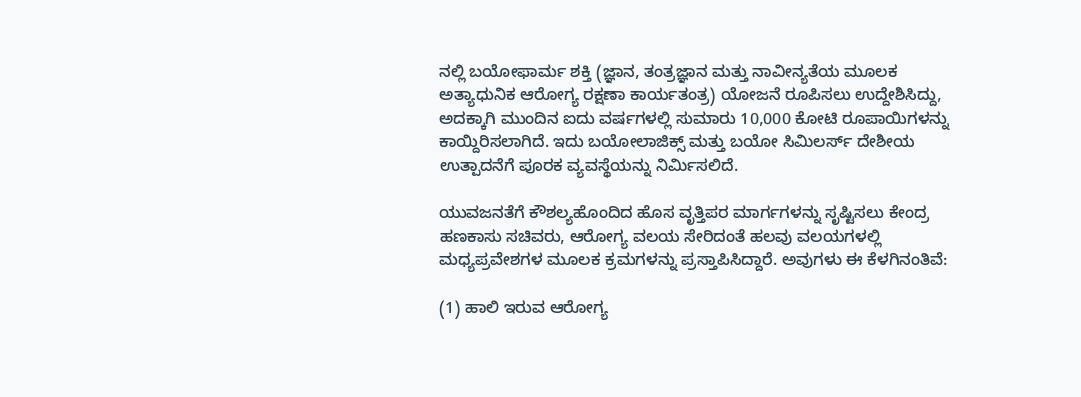ನಲ್ಲಿ ಬಯೋಫಾರ್ಮ ಶಕ್ತಿ (ಜ್ಞಾನ, ತಂತ್ರಜ್ಞಾನ ಮತ್ತು ನಾವೀನ್ಯತೆಯ ಮೂಲಕ ಅತ್ಯಾಧುನಿಕ ಆರೋಗ್ಯ ರಕ್ಷಣಾ ಕಾರ್ಯತಂತ್ರ) ಯೋಜನೆ ರೂಪಿಸಲು ಉದ್ದೇಶಿಸಿದ್ದು, ಅದಕ್ಕಾಗಿ ಮುಂದಿನ ಐದು ವರ್ಷಗಳಲ್ಲಿ ಸುಮಾರು 10,000 ಕೋಟಿ ರೂಪಾಯಿಗಳನ್ನು ಕಾಯ್ದಿರಿಸಲಾಗಿದೆ. ಇದು ಬಯೋಲಾಜಿಕ್ಸ್ ಮತ್ತು ಬಯೋ ಸಿಮಿಲರ್ಸ್ ದೇಶೀಯ ಉತ್ಪಾದನೆಗೆ ಪೂರಕ ವ್ಯವಸ್ಥೆಯನ್ನು ನಿರ್ಮಿಸಲಿದೆ.

ಯುವಜನತೆಗೆ ಕೌಶಲ್ಯಹೊಂದಿದ ಹೊಸ ವೃತ್ತಿಪರ ಮಾರ್ಗಗಳನ್ನು ಸೃಷ್ಟಿಸಲು ಕೇಂದ್ರ ಹಣಕಾಸು ಸಚಿವರು, ಆರೋಗ್ಯ ವಲಯ ಸೇರಿದಂತೆ ಹಲವು ವಲಯಗಳಲ್ಲಿ ಮಧ್ಯಪ್ರವೇಶಗಳ ಮೂಲಕ ಕ್ರಮಗಳನ್ನು ಪ್ರಸ್ತಾಪಿಸಿದ್ದಾರೆ. ಅವುಗಳು ಈ ಕೆಳಗಿನಂತಿವೆ:

(1) ಹಾಲಿ ಇರುವ ಆರೋಗ್ಯ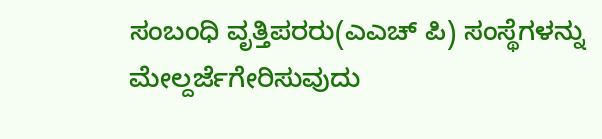ಸಂಬಂಧಿ ವೃತ್ತಿಪರರು(ಎಎಚ್ ಪಿ) ಸಂಸ್ಥೆಗಳನ್ನು ಮೇಲ್ದರ್ಜೆಗೇರಿಸುವುದು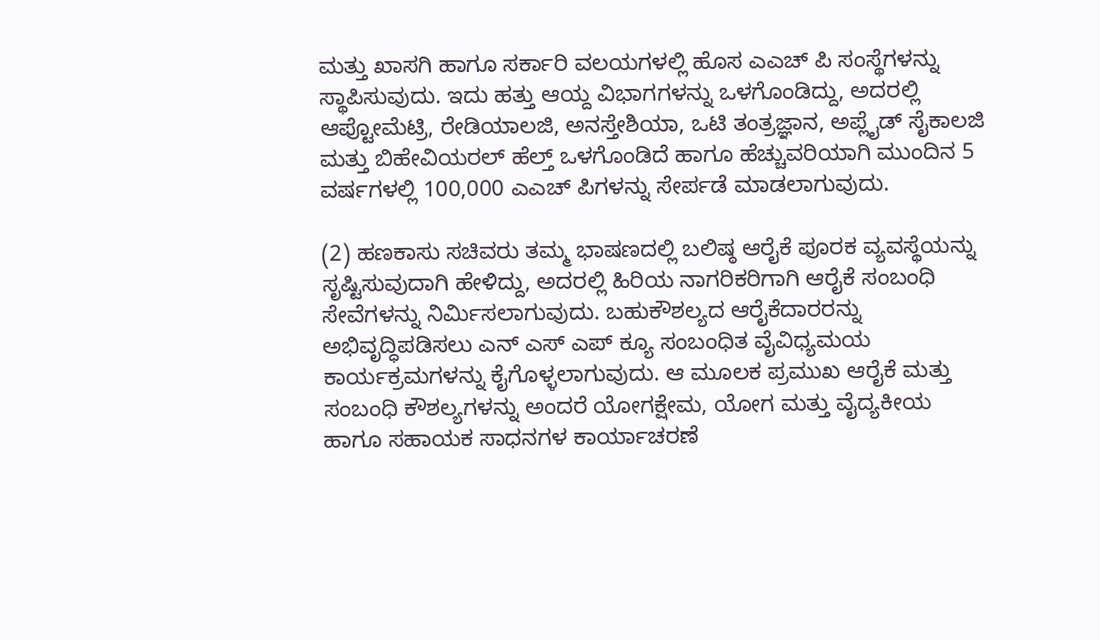ಮತ್ತು ಖಾಸಗಿ ಹಾಗೂ ಸರ್ಕಾರಿ ವಲಯಗಳಲ್ಲಿ ಹೊಸ ಎಎಚ್ ಪಿ ಸಂಸ್ಥೆಗಳನ್ನು ಸ್ಥಾಪಿಸುವುದು. ಇದು ಹತ್ತು ಆಯ್ದ ವಿಭಾಗಗಳನ್ನು ಒಳಗೊಂಡಿದ್ದು, ಅದರಲ್ಲಿ ಆಪ್ಟೋಮೆಟ್ರಿ, ರೇಡಿಯಾಲಜಿ, ಅನಸ್ತೇಶಿಯಾ, ಒಟಿ ತಂತ್ರಜ್ಞಾನ, ಅಪ್ಲೈಡ್ ಸೈಕಾಲಜಿ ಮತ್ತು ಬಿಹೇವಿಯರಲ್ ಹೆಲ್ತ್ ಒಳಗೊಂಡಿದೆ ಹಾಗೂ ಹೆಚ್ಚುವರಿಯಾಗಿ ಮುಂದಿನ 5 ವರ್ಷಗಳಲ್ಲಿ 100,000 ಎಎಚ್ ಪಿಗಳನ್ನು ಸೇರ್ಪಡೆ ಮಾಡಲಾಗುವುದು.

(2) ಹಣಕಾಸು ಸಚಿವರು ತಮ್ಮ ಭಾಷಣದಲ್ಲಿ ಬಲಿಷ್ಠ ಆರೈಕೆ ಪೂರಕ ವ್ಯವಸ್ಥೆಯನ್ನು ಸೃಷ್ಟಿಸುವುದಾಗಿ ಹೇಳಿದ್ದು, ಅದರಲ್ಲಿ ಹಿರಿಯ ನಾಗರಿಕರಿಗಾಗಿ ಆರೈಕೆ ಸಂಬಂಧಿ ಸೇವೆಗಳನ್ನು ನಿರ್ಮಿಸಲಾಗುವುದು. ಬಹುಕೌಶಲ್ಯದ ಆರೈಕೆದಾರರನ್ನು ಅಭಿವೃದ್ಧಿಪಡಿಸಲು ಎನ್ ಎಸ್ ಎಪ್ ಕ್ಯೂ ಸಂಬಂಧಿತ ವೈವಿಧ್ಯಮಯ ಕಾರ್ಯಕ್ರಮಗಳನ್ನು ಕೈಗೊಳ್ಳಲಾಗುವುದು. ಆ ಮೂಲಕ ಪ್ರಮುಖ ಆರೈಕೆ ಮತ್ತು ಸಂಬಂಧಿ ಕೌಶಲ್ಯಗಳನ್ನು ಅಂದರೆ ಯೋಗಕ್ಷೇಮ, ಯೋಗ ಮತ್ತು ವೈದ್ಯಕೀಯ ಹಾಗೂ ಸಹಾಯಕ ಸಾಧನಗಳ ಕಾರ್ಯಾಚರಣೆ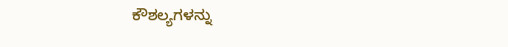ಕೌಶಲ್ಯಗಳನ್ನು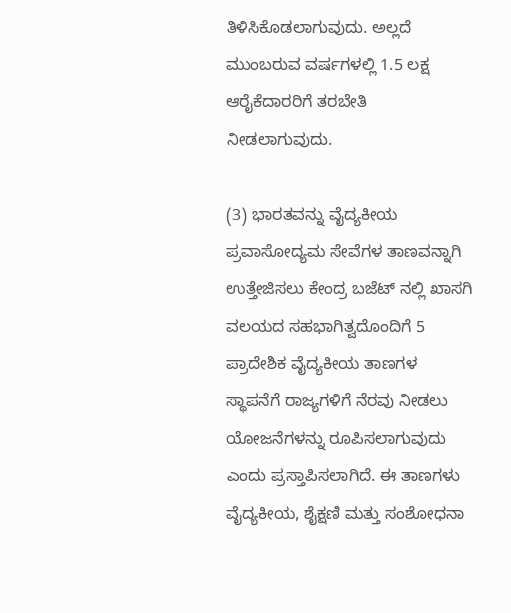ತಿಳಿಸಿಕೊಡಲಾಗುವುದು. ಅಲ್ಲದೆ ಮುಂಬರುವ ವರ್ಷಗಳಲ್ಲಿ 1.5 ಲಕ್ಷ ಆರೈಕೆದಾರರಿಗೆ ತರಬೇತಿ ನೀಡಲಾಗುವುದು.

(3) ಭಾರತವನ್ನು ವೈದ್ಯಕೀಯ ಪ್ರವಾಸೋದ್ಯಮ ಸೇವೆಗಳ ತಾಣವನ್ನಾಗಿ ಉತ್ತೇಜಿಸಲು ಕೇಂದ್ರ ಬಜೆಟ್ ನಲ್ಲಿ ಖಾಸಗಿ ವಲಯದ ಸಹಭಾಗಿತ್ವದೊಂದಿಗೆ 5 ಪ್ರಾದೇಶಿಕ ವೈದ್ಯಕೀಯ ತಾಣಗಳ ಸ್ಥಾಪನೆಗೆ ರಾಜ್ಯಗಳಿಗೆ ನೆರವು ನೀಡಲು ಯೋಜನೆಗಳನ್ನು ರೂಪಿಸಲಾಗುವುದು ಎಂದು ಪ್ರಸ್ತಾಪಿಸಲಾಗಿದೆ. ಈ ತಾಣಗಳು ವೈದ್ಯಕೀಯ, ಶೈಕ್ಷಣಿ ಮತ್ತು ಸಂಶೋಧನಾ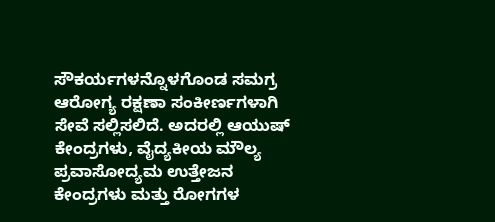ಸೌಕರ್ಯಗಳನ್ನೊಳಗೊಂಡ ಸಮಗ್ರ ಆರೋಗ್ಯ ರಕ್ಷಣಾ ಸಂಕೀರ್ಣಗಳಾಗಿ ಸೇವೆ ಸಲ್ಲಿಸಲಿದೆ. ಅದರಲ್ಲಿ ಆಯುಷ್ ಕೇಂದ್ರಗಳು, ವೈದ್ಯಕೀಯ ಮೌಲ್ಯ ಪ್ರವಾಸೋದ್ಯಮ ಉತ್ತೇಜನ ಕೇಂದ್ರಗಳು ಮತ್ತು ರೋಗಗಳ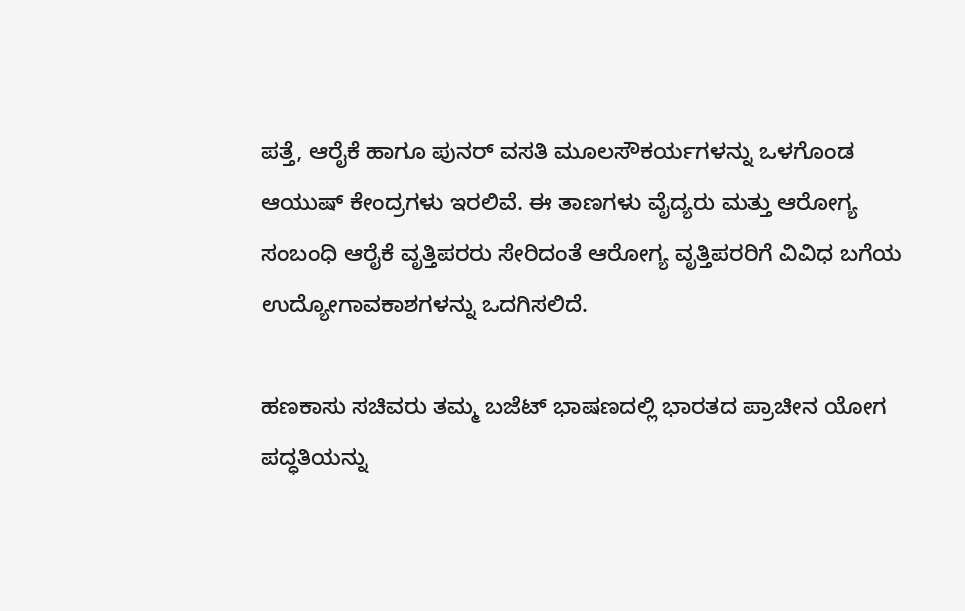ಪತ್ತೆ, ಆರೈಕೆ ಹಾಗೂ ಪುನರ್ ವಸತಿ ಮೂಲಸೌಕರ್ಯಗಳನ್ನು ಒಳಗೊಂಡ ಆಯುಷ್ ಕೇಂದ್ರಗಳು ಇರಲಿವೆ. ಈ ತಾಣಗಳು ವೈದ್ಯರು ಮತ್ತು ಆರೋಗ್ಯ ಸಂಬಂಧಿ ಆರೈಕೆ ವೃತ್ತಿಪರರು ಸೇರಿದಂತೆ ಆರೋಗ್ಯ ವೃತ್ತಿಪರರಿಗೆ ವಿವಿಧ ಬಗೆಯ ಉದ್ಯೋಗಾವಕಾಶಗಳನ್ನು ಒದಗಿಸಲಿದೆ.

ಹಣಕಾಸು ಸಚಿವರು ತಮ್ಮ ಬಜೆಟ್ ಭಾಷಣದಲ್ಲಿ ಭಾರತದ ಪ್ರಾಚೀನ ಯೋಗ ಪದ್ಧತಿಯನ್ನು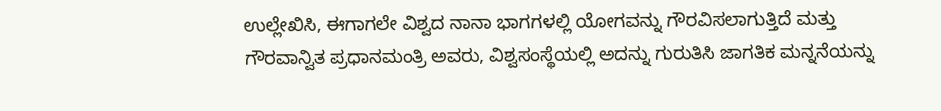ಉಲ್ಲೇಖಿಸಿ, ಈಗಾಗಲೇ ವಿಶ್ವದ ನಾನಾ ಭಾಗಗಳಲ್ಲಿ ಯೋಗವನ್ನು ಗೌರವಿಸಲಾಗುತ್ತಿದೆ ಮತ್ತು ಗೌರವಾನ್ವಿತ ಪ್ರಧಾನಮಂತ್ರಿ ಅವರು, ವಿಶ್ವಸಂಸ್ಥೆಯಲ್ಲಿ ಅದನ್ನು ಗುರುತಿಸಿ ಜಾಗತಿಕ ಮನ್ನನೆಯನ್ನು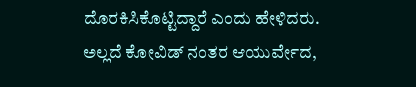ದೊರಕಿಸಿಕೊಟ್ಟಿದ್ದಾರೆ ಎಂದು ಹೇಳಿದರು. ಅಲ್ಲದೆ ಕೋವಿಡ್ ನಂತರ ಆಯುರ್ವೇದ,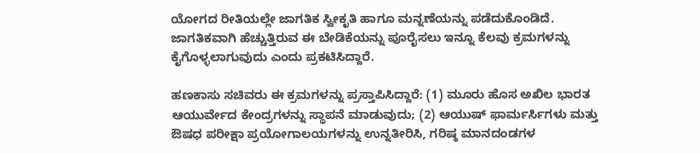ಯೋಗದ ರೀತಿಯಲ್ಲೇ ಜಾಗತಿಕ ಸ್ವೀಕೃತಿ ಹಾಗೂ ಮನ್ನಣೆಯನ್ನು ಪಡೆದುಕೊಂಡಿದೆ. ಜಾಗತಿಕವಾಗಿ ಹೆಚ್ಚುತ್ತಿರುವ ಈ ಬೇಡಿಕೆಯನ್ನು ಪೂರೈಸಲು ಇನ್ನೂ ಕೆಲವು ಕ್ರಮಗಳನ್ನು ಕೈಗೊಳ್ಳಲಾಗುವುದು ಎಂದು ಪ್ರಕಟಿಸಿದ್ದಾರೆ.

ಹಣಕಾಸು ಸಚಿವರು ಈ ಕ್ರಮಗಳನ್ನು ಪ್ರಸ್ತಾಪಿಸಿದ್ದಾರೆ: (1) ಮೂರು ಹೊಸ ಅಖಿಲ ಭಾರತ ಆಯುರ್ವೇದ ಕೇಂದ್ರಗಳನ್ನು ಸ್ಥಾಪನೆ ಮಾಡುವುದು; (2) ಆಯುಷ್ ಫಾರ್ಮರ್ಸಿಗಳು ಮತ್ತು ಔಷಧ ಪರೀಕ್ಷಾ ಪ್ರಯೋಗಾಲಯಗಳನ್ನು ಉನ್ನತೀರಿಸಿ, ಗರಿಷ್ಠ ಮಾನದಂಡಗಳ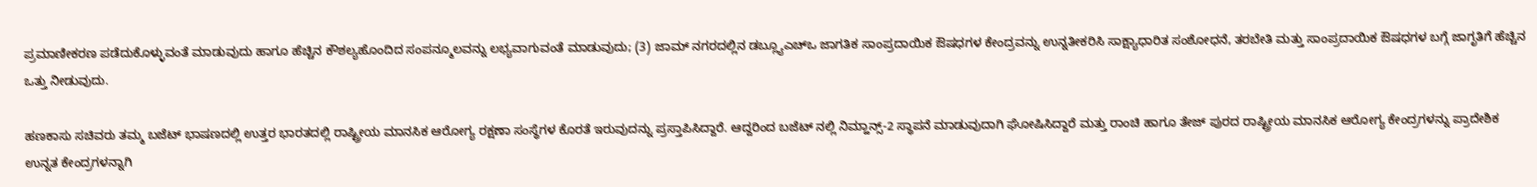ಪ್ರಮಾಣೀಕರಣ ಪಡೆದುಕೊಳ್ಳುವಂತೆ ಮಾಡುವುದು ಹಾಗೂ ಹೆಚ್ಚಿನ ಕೌಶಲ್ಯಹೊಂದಿದ ಸಂಪನ್ಮೂಲವನ್ನು ಲಭ್ಯವಾಗುವಂತೆ ಮಾಡುವುದು; (3) ಜಾಮ್ ನಗರದಲ್ಲಿನ ಡಬ್ಲ್ಯೂಎಚ್ಒ ಜಾಗತಿಕ ಸಾಂಪ್ರದಾಯಿಕ ಔಷಧಗಳ ಕೇಂದ್ರವನ್ನು ಉನ್ನತೀಕರಿಸಿ ಸಾಕ್ಷ್ಯಾಧಾರಿತ ಸಂಶೋಧನೆ, ತರಬೇತಿ ಮತ್ತು ಸಾಂಪ್ರದಾಯಿಕ ಔಷಧಗಳ ಬಗ್ಗೆ ಜಾಗೃತಿಗೆ ಹೆಚ್ಚಿನ ಒತ್ತು ನೀಡುವುದು.

ಹಣಕಾಸು ಸಚಿವರು ತಮ್ಮ ಬಜೆಟ್ ಭಾಷಣದಲ್ಲಿ ಉತ್ತರ ಭಾರತದಲ್ಲಿ ರಾಷ್ಟ್ರೀಯ ಮಾನಸಿಕ ಆರೋಗ್ಯ ರಕ್ಷಣಾ ಸಂಸ್ಥೆಗಳ ಕೊರತೆ ಇರುವುದನ್ನು ಪ್ರಸ್ತಾಪಿಸಿದ್ದಾರೆ. ಆದ್ದರಿಂದ ಬಜೆಟ್ ನಲ್ಲಿ ನಿಮ್ಹಾನ್ಸ್-2 ಸ್ಥಾಪನೆ ಮಾಡುವುದಾಗಿ ಘೋಷಿಸಿದ್ದಾರೆ ಮತ್ತು ರಾಂಚಿ ಹಾಗೂ ತೇಜ್ ಪುರದ ರಾಷ್ಟ್ರೀಯ ಮಾನಸಿಕ ಆರೋಗ್ಯ ಕೇಂದ್ರಗಳನ್ನು ಪ್ರಾದೇಶಿಕ ಉನ್ನತ ಕೇಂದ್ರಗಳನ್ನಾಗಿ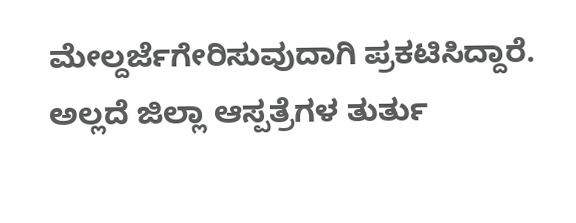ಮೇಲ್ದರ್ಜೆಗೇರಿಸುವುದಾಗಿ ಪ್ರಕಟಿಸಿದ್ದಾರೆ. ಅಲ್ಲದೆ ಜಿಲ್ಲಾ ಆಸ್ಪತ್ರೆಗಳ ತುರ್ತು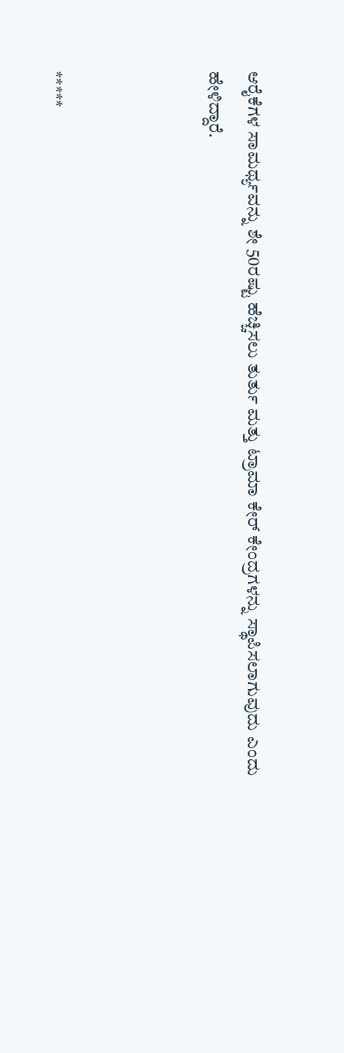ಆರೈಕೆಗಳ ಸಾಮರ್ಥ್ಯವನ್ನು ಶೇ 50ರಷ್ಟು ಹೆಚ್ಚಿಸಲು ತುರ್ತು ಮತ್ತು ಟ್ರಾಮಾ ಕೇರ್ ಕೇಂದ್ರಗಳನ್ನು ಸ್ಥಾಪಿಸಲಾಗುವುದು ಎಂದು ಹೇಳಿದ್ದಾರೆ.



*****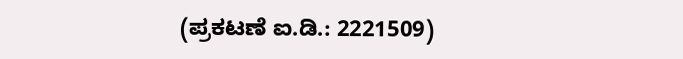(ಪ್ರಕಟಣೆ ಐ.ಡಿ.: 2221509)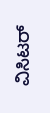ವಿಸಿಟರ್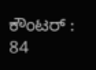ಕೌಂಟರ್ : 84